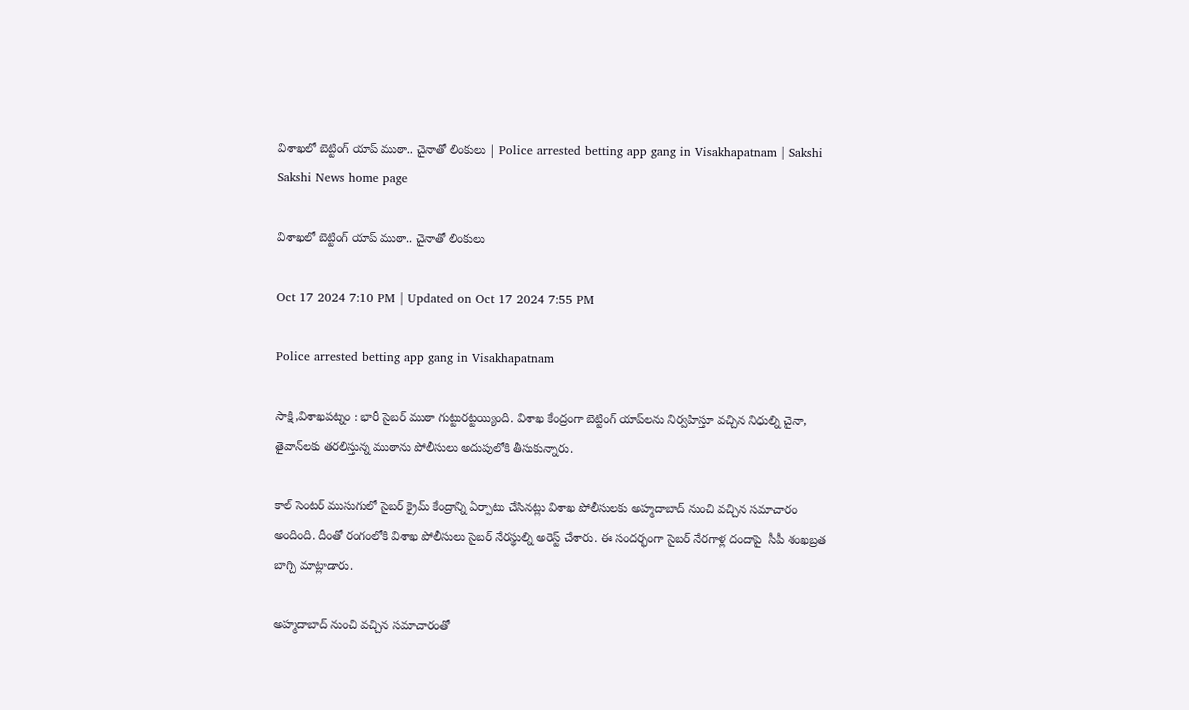విశాఖలో బెట్టింగ్‌ యాప్‌ ముఠా.. చైనాతో లింకులు | Police arrested betting app gang in Visakhapatnam | Sakshi
Sakshi News home page

విశాఖలో బెట్టింగ్‌ యాప్‌ ముఠా.. చైనాతో లింకులు

Oct 17 2024 7:10 PM | Updated on Oct 17 2024 7:55 PM

Police arrested betting app gang in Visakhapatnam

సాక్షి,విశాఖపట్నం : భారీ సైబర్‌ ముఠా గుట్టురట్టయ్యింది. విశాఖ కేంద్రంగా బెట్టింగ్‌ యాప్‌లను నిర్వహిస్తూ వచ్చిన నిధుల్ని చైనా, తైవాన్‌లకు తరలిస్తున్న ముఠాను పోలీసులు అదుపులోకి తీసుకున్నారు.

కాల్ సెంటర్ ముసుగులో సైబర్ క్రైమ్ కేంద్రాన్ని ఏర్పాటు చేసినట్లు విశాఖ పోలీసులకు అహ్మదాబాద్ నుంచి వచ్చిన సమాచారం అందింది. దీంతో రంగంలోకి విశాఖ పోలీసులు సైబర్‌ నేరస్థుల్ని అరెస్ట్‌ చేశారు. ఈ సందర్భంగా సైబర్‌ నేరగాళ్ల దందాపై  సీపీ శంఖబ్రత బాగ్చి మాట్లాడారు.

అహ్మదాబాద్ నుంచి వచ్చిన సమాచారంతో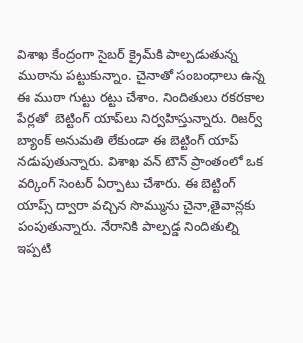విశాఖ కేంద్రంగా సైబర్ క్రైమ్‌కి పాల్పడుతున్న ముఠాను పట్టుకున్నాం. చైనాతో సంబంధాలు ఉన్న ఈ ముఠా గుట్టు రట్టు చేశాం. నిందితులు రకరకాల పేర్లతో  బెట్టింగ్ యాప్‌లు నిర్వహిస్తున్నారు. రిజర్వ్‌ బ్యాంక్ అనుమతి లేకుండా ఈ బెట్టింగ్ యాప్ నడుపుతున్నారు. విశాఖ వన్ టౌన్ ప్రాంతంలో ఒక వర్కింగ్ సెంటర్ ఏర్పాటు చేశారు. ఈ బెట్టింగ్ యాప్స్ ద్వారా వచ్చిన సొమ్మును చైనా,తైవాన్లకు పంపుతున్నారు. నేరానికి పాల్పడ్డ నిందితుల్ని ఇప్పటి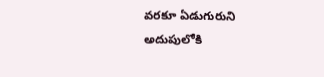వరకూ ఏడుగురుని అదుపులోకి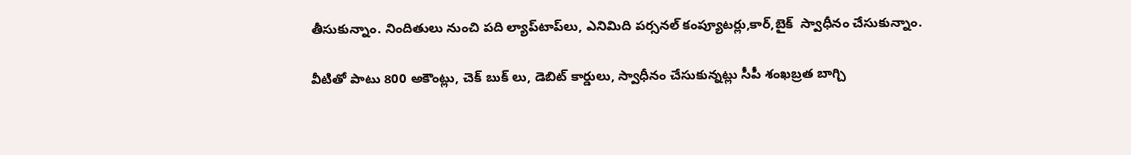తీసుకున్నాం. నిందితులు నుంచి పది ల్యాప్‌టాప్‌లు, ఎనిమిది పర్సనల్‌ కంప్యూటర్లు,కార్,బైక్‌  స్వాధీనం చేసుకున్నాం.

వీటితో పాటు 800 అకౌంట్లు, చెక్ బుక్ లు, డెబిట్ కార్డులు, స్వాధీనం చేసుకున్నట్లు సీపీ శంఖబ్రత బాగ్చి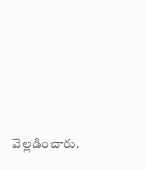వెల్లడించారు.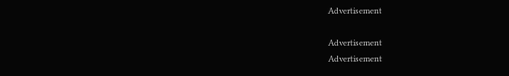Advertisement

Advertisement
Advertisement